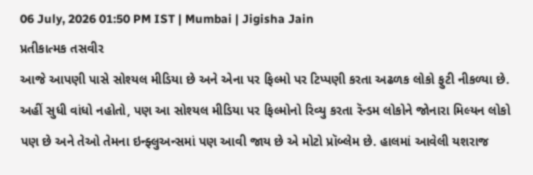06 July, 2026 01:50 PM IST | Mumbai | Jigisha Jain
પ્રતીકાત્મક તસવીર
આજે આપણી પાસે સોશ્યલ મીડિયા છે અને એના પર ફિલ્મો પર ટિપ્પણી કરતા અઢળક લોકો ફુટી નીકળ્યા છે. અહીં સુધી વાંધો નહોતો, પણ આ સોશ્યલ મીડિયા પર ફિલ્મોનો રિવ્યુ કરતા રૅન્ડમ લોકોને જોનારા મિલ્યન લોકો પણ છે અને તેઓ તેમના ઇન્ફ્લુઅન્સમાં પણ આવી જાય છે એ મોટો પ્રૉબ્લેમ છે. હાલમાં આવેલી યશરાજ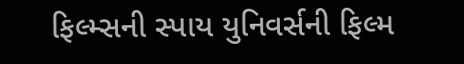ફિલ્મ્સની સ્પાય યુનિવર્સની ફિલ્મ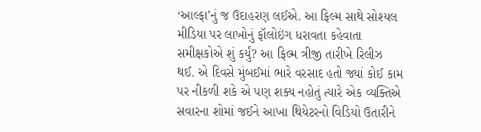‘આલ્ફા’નું જ ઉદાહરણ લઈએ. આ ફિલ્મ સાથે સોશ્યલ મીડિયા પર લાખોનું ફૉલોઇંગ ધરાવતા કહેવાતા સમીક્ષકોએ શું કર્યું? આ ફિલ્મ ત્રીજી તારીખે રિલીઝ થઈ. એ દિવસે મુંબઈમાં ભારે વરસાદ હતો જ્યાં કોઈ કામ પર નીકળી શકે એ પણ શક્ય નહોતું ત્યારે એક વ્યક્તિએ સવારના શોમાં જઈને આખા થિયેટરનો વિડિયો ઉતારીને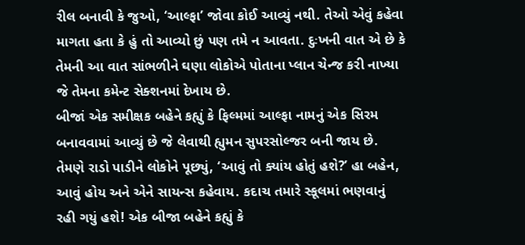રીલ બનાવી કે જુઓ, ‘આલ્ફા’ જોવા કોઈ આવ્યું નથી. તેઓ એવું કહેવા માગતા હતા કે હું તો આવ્યો છું પણ તમે ન આવતા. દુઃખની વાત એ છે કે તેમની આ વાત સાંભળીને ઘણા લોકોએ પોતાના પ્લાન ચેન્જ કરી નાખ્યા જે તેમના કમેન્ટ સેક્શનમાં દેખાય છે.
બીજાં એક સમીક્ષક બહેને કહ્યું કે ફિલ્મમાં આલ્ફા નામનું એક સિરમ બનાવવામાં આવ્યું છે જે લેવાથી હ્યુમન સુપરસોલ્જર બની જાય છે. તેમણે રાડો પાડીને લોકોને પૂછ્યું, ‘આવું તો ક્યાંય હોતું હશે?’ હા બહેન, આવું હોય અને એને સાયન્સ કહેવાય. કદાચ તમારે સ્કૂલમાં ભણવાનું રહી ગયું હશે! એક બીજા બહેને કહ્યું કે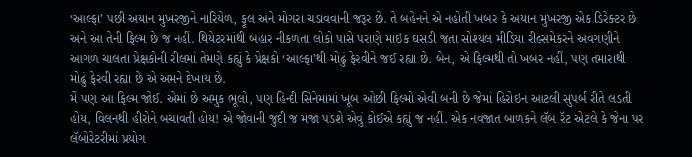‘આલ્ફા’ પછી અયાન મુખરજીને નારિયેળ, ફૂલ અને મોગરા ચડાવવાની જરૂર છે. તે બહેનને એ નહોતી ખબર કે અયાન મુખરજી એક ડિરેક્ટર છે અને આ તેની ફિલ્મ છે જ નહીં. થિયેટરમાંથી બહાર નીકળતા લોકો પાસે પરાણે માઇક ઘસડી જતા સોશ્યલ મીડિયા રીલ્સમેકરને અવગણીને આગળ ચાલતા પ્રેક્ષકોની રીલમાં તેમણે કહ્યું કે પ્રેક્ષકો ‘આલ્ફા’થી મોઢું ફેરવીને જઈ રહ્યા છે. બેન, એ ફિલ્મથી તો ખબર નહીં, પણ તમારાથી મોઢું ફેરવી રહ્યા છે એ અમને દેખાય છે.
મેં પણ આ ફિલ્મ જોઈ. એમાં છે અમુક ભૂલો, પણ હિન્દી સિનેમામાં ખૂબ ઓછી ફિલ્મો એવી બની છે જેમાં હિરોઇન આટલી સુપર્બ રીતે લડતી હોય, વિલનથી હીરોને બચાવતી હોય! એ જોવાની જુદી જ મજા પડશે એવું કોઈએ કહ્યું જ નહીં. એક નવજાત બાળકને લૅબ રૅટ એટલે કે જેના પર લૅબોરેટરીમાં પ્રયોગ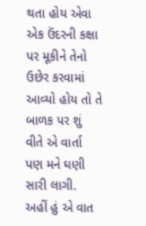થતા હોય એવા એક ઉંદરની કક્ષા પર મૂકીને તેનો ઉછેર કરવામાં આવ્યો હોય તો તે બાળક પર શું વીતે એ વાર્તા પણ મને ઘણી સારી લાગી. અહીં હું એ વાત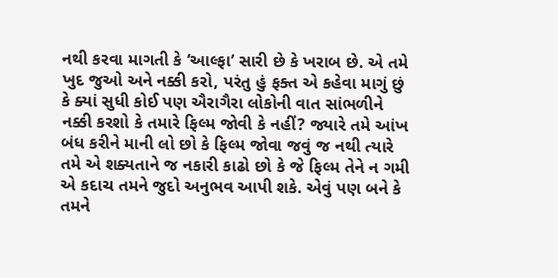નથી કરવા માગતી કે ‘આલ્ફા’ સારી છે કે ખરાબ છે. એ તમે ખુદ જુઓ અને નક્કી કરો, પરંતુ હું ફક્ત એ કહેવા માગું છું કે ક્યાં સુધી કોઈ પણ ઐરાગૈરા લોકોની વાત સાંભળીને નક્કી કરશો કે તમારે ફિલ્મ જોવી કે નહીં? જ્યારે તમે આંખ બંધ કરીને માની લો છો કે ફિલ્મ જોવા જવું જ નથી ત્યારે તમે એ શક્યતાને જ નકારી કાઢો છો કે જે ફિલ્મ તેને ન ગમી એ કદાચ તમને જુદો અનુભવ આપી શકે. એવું પણ બને કે તમને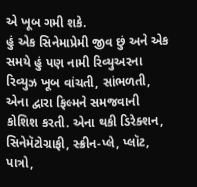એ ખૂબ ગમી શકે.
હું એક સિનેમાપ્રેમી જીવ છું અને એક સમયે હું પણ નામી રિવ્યુઅરના રિવ્યુઝ ખૂબ વાંચતી, સાંભળતી, એના દ્વારા ફિલ્મને સમજવાની કોશિશ કરતી. એના થકી ડિરેક્શન, સિનેમૅટોગ્રાફી, સ્ક્રીન-પ્લે, પ્લૉટ, પાત્રો,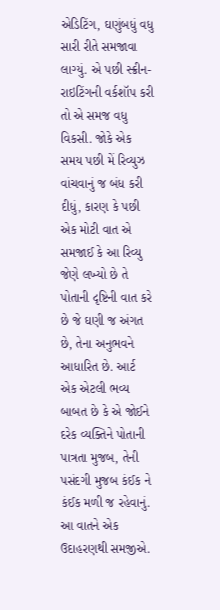એડિટિંગ, ઘણુંબધું વધુ સારી રીતે સમજાવા લાગ્યું. એ પછી સ્ક્રીન-રાઇટિંગની વર્કશૉપ કરી તો એ સમજ વધુ વિકસી. જોકે એક સમય પછી મેં રિવ્યુઝ વાંચવાનું જ બંધ કરી દીધું, કારણ કે પછી એક મોટી વાત એ સમજાઈ કે આ રિવ્યુ જેણે લખ્યો છે તે પોતાની દૃષ્ટિની વાત કરે છે જે ઘણી જ અંગત છે, તેના અનુભવને આધારિત છે. આર્ટ એક એટલી ભવ્ય બાબત છે કે એ જોઈને દરેક વ્યક્તિને પોતાની પાત્રતા મુજબ, તેની પસંદગી મુજબ કંઈક ને કંઈક મળી જ રહેવાનું.
આ વાતને એક ઉદાહરણથી સમજીએ.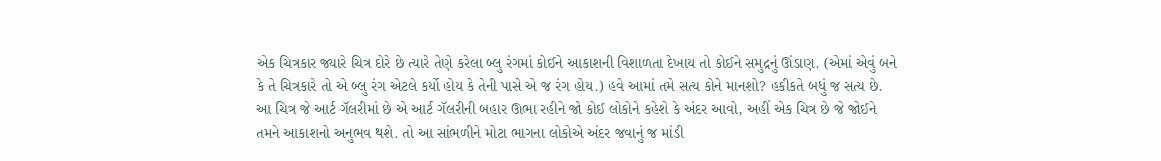એક ચિત્રકાર જ્યારે ચિત્ર દોરે છે ત્યારે તેણે કરેલા બ્લુ રંગમાં કોઈને આકાશની વિશાળતા દેખાય તો કોઈને સમુદ્રનું ઊંડાણ. (એમાં એવું બને કે તે ચિત્રકારે તો એ બ્લુ રંગ એટલે કર્યો હોય કે તેની પાસે એ જ રંગ હોય.) હવે આમાં તમે સત્ય કોને માનશો? હકીકતે બધું જ સત્ય છે. આ ચિત્ર જે આર્ટ ગૅલરીમાં છે એ આર્ટ ગૅલરીની બહાર ઊભા રહીને જો કોઈ લોકોને કહેશે કે અંદર આવો, અહીં એક ચિત્ર છે જે જોઈને તમને આકાશનો અનુભવ થશે. તો આ સાંભળીને મોટા ભાગના લોકોએ અંદર જવાનું જ માંડી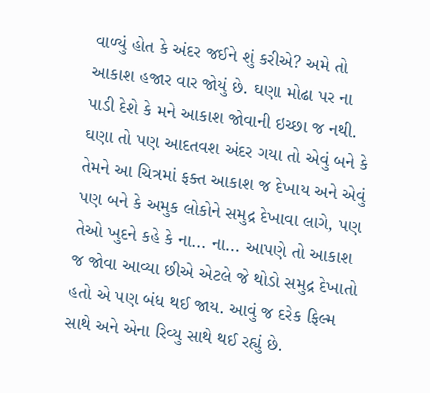વાળ્યું હોત કે અંદર જઈને શું કરીએ? અમે તો આકાશ હજાર વાર જોયું છે. ઘણા મોઢા પર ના પાડી દેશે કે મને આકાશ જોવાની ઇચ્છા જ નથી. ઘણા તો પણ આદતવશ અંદર ગયા તો એવું બને કે તેમને આ ચિત્રમાં ફક્ત આકાશ જ દેખાય અને એવું પણ બને કે અમુક લોકોને સમુદ્ર દેખાવા લાગે, પણ તેઓ ખુદને કહે કે ના... ના... આપણે તો આકાશ જ જોવા આવ્યા છીએ એટલે જે થોડો સમુદ્ર દેખાતો હતો એ પણ બંધ થઈ જાય. આવું જ દરેક ફિલ્મ સાથે અને એના રિવ્યુ સાથે થઈ રહ્યું છે.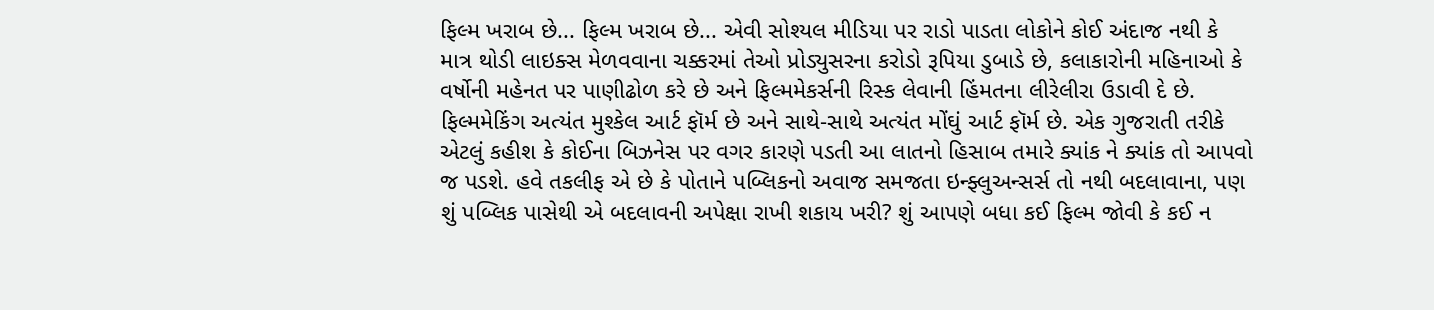ફિલ્મ ખરાબ છે... ફિલ્મ ખરાબ છે... એવી સોશ્યલ મીડિયા પર રાડો પાડતા લોકોને કોઈ અંદાજ નથી કે માત્ર થોડી લાઇક્સ મેળવવાના ચક્કરમાં તેઓ પ્રોડ્યુસરના કરોડો રૂપિયા ડુબાડે છે, કલાકારોની મહિનાઓ કે વર્ષોની મહેનત પર પાણીઢોળ કરે છે અને ફિલ્મમેકર્સની રિસ્ક લેવાની હિંમતના લીરેલીરા ઉડાવી દે છે. ફિલ્મમેકિંગ અત્યંત મુશ્કેલ આર્ટ ફૉર્મ છે અને સાથે-સાથે અત્યંત મોંઘું આર્ટ ફૉર્મ છે. એક ગુજરાતી તરીકે એટલું કહીશ કે કોઈના બિઝનેસ પર વગર કારણે પડતી આ લાતનો હિસાબ તમારે ક્યાંક ને ક્યાંક તો આપવો જ પડશે. હવે તકલીફ એ છે કે પોતાને પબ્લિકનો અવાજ સમજતા ઇન્ફ્લુઅન્સર્સ તો નથી બદલાવાના, પણ શું પબ્લિક પાસેથી એ બદલાવની અપેક્ષા રાખી શકાય ખરી? શું આપણે બધા કઈ ફિલ્મ જોવી કે કઈ ન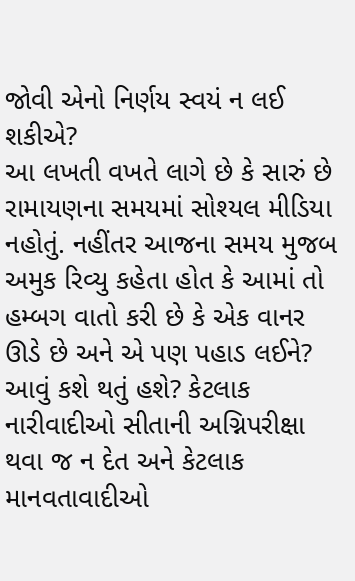જોવી એનો નિર્ણય સ્વયં ન લઈ શકીએ?
આ લખતી વખતે લાગે છે કે સારું છે રામાયણના સમયમાં સોશ્યલ મીડિયા નહોતું. નહીંતર આજના સમય મુજબ અમુક રિવ્યુ કહેતા હોત કે આમાં તો હમ્બગ વાતો કરી છે કે એક વાનર ઊડે છે અને એ પણ પહાડ લઈને? આવું કશે થતું હશે? કેટલાક નારીવાદીઓ સીતાની અગ્નિપરીક્ષા થવા જ ન દેત અને કેટલાક માનવતાવાદીઓ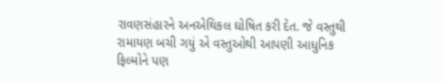રાવણસંહારને અનએથિકલ ઘોષિત કરી દેત. જે વસ્તુથી રામાયણ બચી ગયું એ વસ્તુઓથી આપણી આધુનિક ફિલ્મોને પણ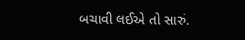બચાવી લઈએ તો સારું.